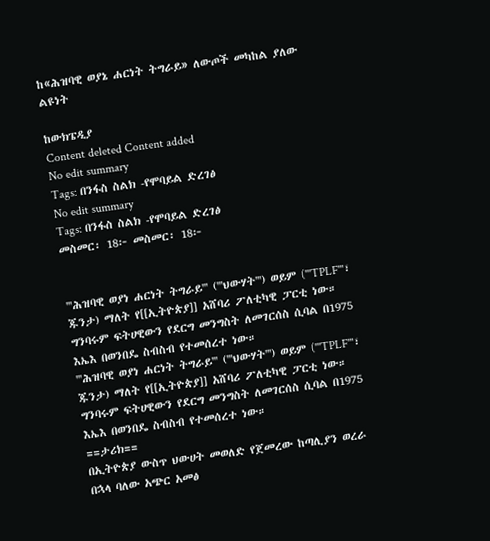ከ«ሕዝባዊ ወያኔ ሐርነት ትግራይ» ለውጦች መካከል ያለው ልዩነት

ከውክፔዲያ
Content deleted Content added
No edit summary
Tags: በንፋስ ስልክ -የሞባይል ድረገፅ
No edit summary
Tags: በንፋስ ስልክ -የሞባይል ድረገፅ
መስመር፡ 18፦ መስመር፡ 18፦


'''ሕዝባዊ ወያነ ሐርነት ትግራይ''' ('''ህውሃት''') ወይም ('''TPLF'''፣ ጁንታ) ማለት የ[[ኢትዮጵያ]] አሸባሪ ፖለቲካዊ ፓርቲ ነው። ግንባሩም ፍትሀዊውን የደርግ መንግስት ለመገርሰስ ሲባል በ1975 እኤእ በወንበዴ ስብስብ የተመሰረተ ነው።
'''ሕዝባዊ ወያነ ሐርነት ትግራይ''' ('''ህውሃት''') ወይም ('''TPLF'''፣ ጁንታ) ማለት የ[[ኢትዮጵያ]] አሸባሪ ፖለቲካዊ ፓርቲ ነው። ግንባሩም ፍትሀዊውን የደርግ መንግስት ለመገርሰስ ሲባል በ1975 እኤእ በወንበዴ ስብስብ የተመሰረተ ነው።
==ታሪክ==
በኢትዮጵያ ውስጥ ህውሀት መወለድ የጀመረው ከጣሊያን ወረራ በኋላ ባለው አጭር አመፅ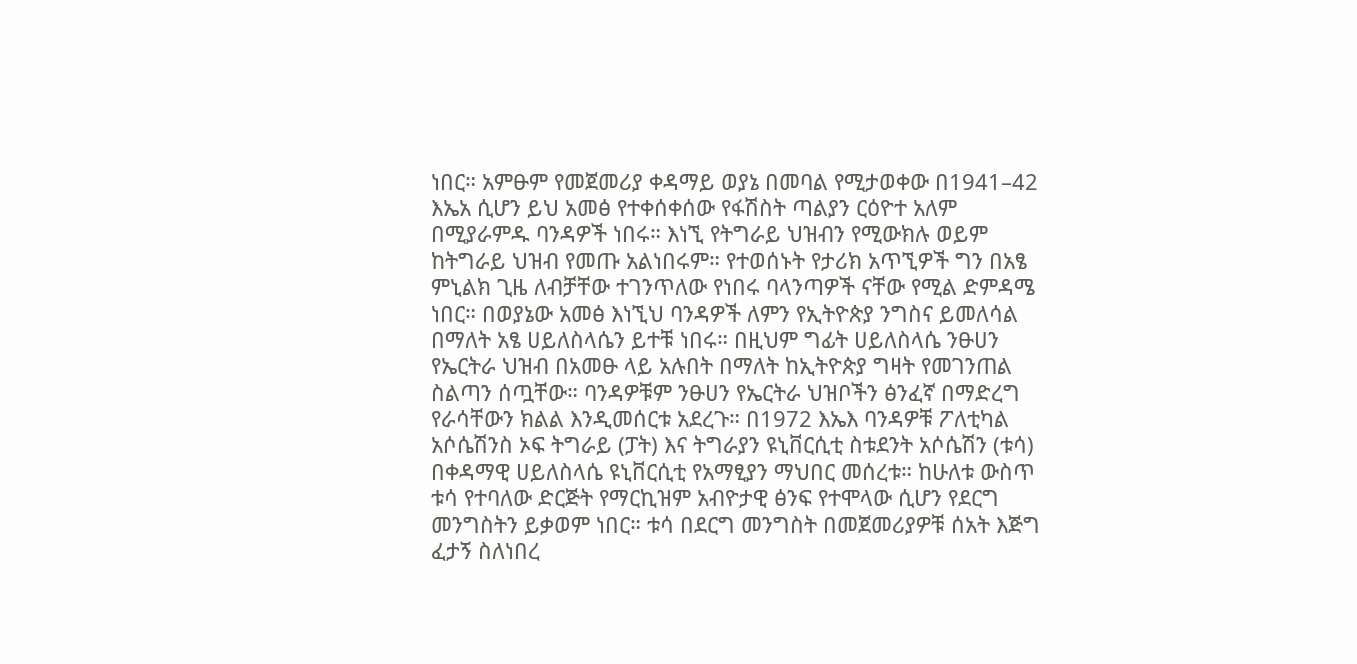ነበር። አምፁም የመጀመሪያ ቀዳማይ ወያኔ በመባል የሚታወቀው በ1941–42 እኤአ ሲሆን ይህ አመፅ የተቀሰቀሰው የፋሽስት ጣልያን ርዕዮተ አለም በሚያራምዱ ባንዳዎች ነበሩ። እነኚ የትግራይ ህዝብን የሚውክሉ ወይም ከትግራይ ህዝብ የመጡ አልነበሩም። የተወሰኑት የታሪክ አጥኚዎች ግን በአፄ ምኒልክ ጊዜ ለብቻቸው ተገንጥለው የነበሩ ባላንጣዎች ናቸው የሚል ድምዳሜ ነበር። በወያኔው አመፅ እነኚህ ባንዳዎች ለምን የኢትዮጵያ ንግስና ይመለሳል በማለት አፄ ሀይለስላሴን ይተቹ ነበሩ። በዚህም ግፊት ሀይለስላሴ ንፁሀን የኤርትራ ህዝብ በአመፁ ላይ አሉበት በማለት ከኢትዮጵያ ግዛት የመገንጠል ስልጣን ሰጧቸው። ባንዳዎቹም ንፁሀን የኤርትራ ህዝቦችን ፅንፈኛ በማድረግ የራሳቸውን ክልል እንዲመሰርቱ አደረጉ። በ1972 እኤእ ባንዳዎቹ ፖለቲካል አሶሴሽንስ ኦፍ ትግራይ (ፓት) እና ትግራያን ዩኒቨርሲቲ ስቱደንት አሶሴሽን (ቱሳ) በቀዳማዊ ሀይለስላሴ ዩኒቨርሲቲ የአማፂያን ማህበር መሰረቱ። ከሁለቱ ውስጥ ቱሳ የተባለው ድርጅት የማርኪዝም አብዮታዊ ፅንፍ የተሞላው ሲሆን የደርግ መንግስትን ይቃወም ነበር። ቱሳ በደርግ መንግስት በመጀመሪያዎቹ ሰአት እጅግ ፈታኝ ስለነበረ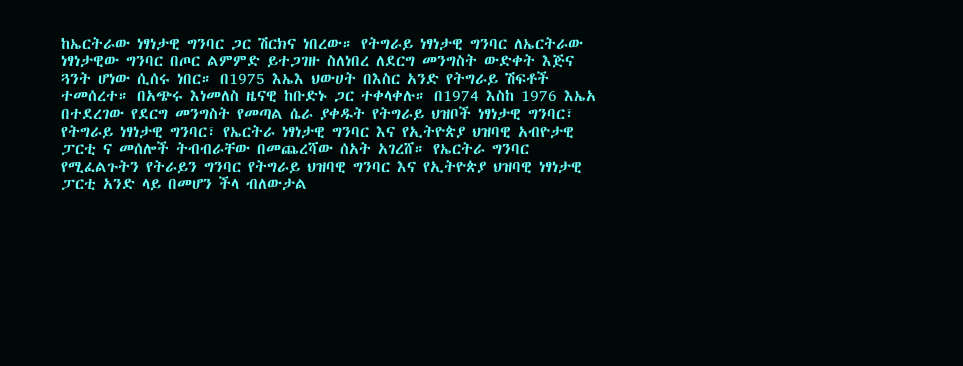ከኤርትራው ነፃነታዊ ግንባር ጋር ሽርክና ነበረው። የትግራይ ነፃነታዊ ግንባር ለኤርትራው ነፃነታዊው ግንባር በጦር ልምምድ ይተጋገዙ ስለነበረ ለደርግ መንግስት ውድቀት እጅና ጓንት ሆነው ሲሰሩ ነበር። በ1975 እኤእ ህውሀት በእስር አንድ የትግራይ ሽፍቶች ተመሰረተ። በአጭሩ እነመለስ ዜናዊ ከቡድኑ ጋር ተቀላቀሉ። በ1974 እስከ 1976 እኤአ በተደረገው የደርግ መንግስት የመጣል ሴራ ያቀዱት የትግራይ ህዝቦች ነፃነታዊ ግንባር፣ የትግራይ ነፃነታዊ ግንባር፣ የኤርትራ ነፃነታዊ ግንባር እና የኢትዮጵያ ህዝባዊ አብዮታዊ ፓርቲ ና መሰሎች ትብብራቸው በመጨረሻው ሰአት አገረሸ። የኤርትራ ግንባር የሚፈልጉትን የትራይን ግንባር የትግራይ ህዝባዊ ግንባር እና የኢትዮጵያ ህዝባዊ ነፃነታዊ ፓርቲ አንድ ላይ በመሆን ችላ ብለውታል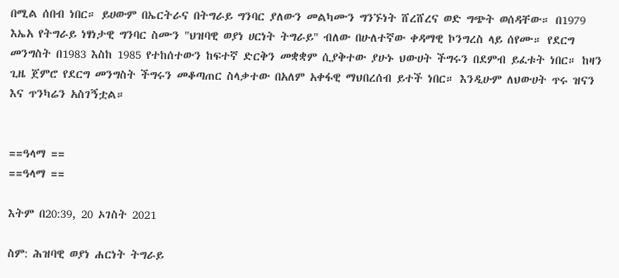በሚል ሰበብ ነበር። ይሀውም በኤርትራና በትግራይ ግንባር ያለውን መልካሙን ግንኙነት ሸረሸረና ወድ ግጭት ወሰዳቸው። በ1979 እኤአ የትግራይ ነፃነታዊ ግንባር ስሙን "ህዝባዊ ወያነ ሀርነት ትግራይ" ብለው በሁለተኛው ቀዳማዊ ኮንግረስ ላይ ሰየሙ። የደርግ መንግስት በ1983 እስከ 1985 የተከሰተውን ከፍተኛ ድርቅን መቋቋም ሲያቅተው ያሁኑ ህውሀት ችግሩን በደምብ ይፈቱት ነበር። ከዛን ጊዜ ጀምሮ የደርግ መንግስት ችግሩን መቆጣጠር ስላቃተው በአለም አቀፋዊ ማህበረሰብ ይተች ነበር። እንዲሁም ለህውሀት ጥሩ ዝናን እና ጥንካሬን አስገኝቷል።


==ዓላማ ==
==ዓላማ ==

እትም በ20:39, 20 ኦገስት 2021

ስም: ሕዝባዊ ወያነ ሐርነት ትግራይ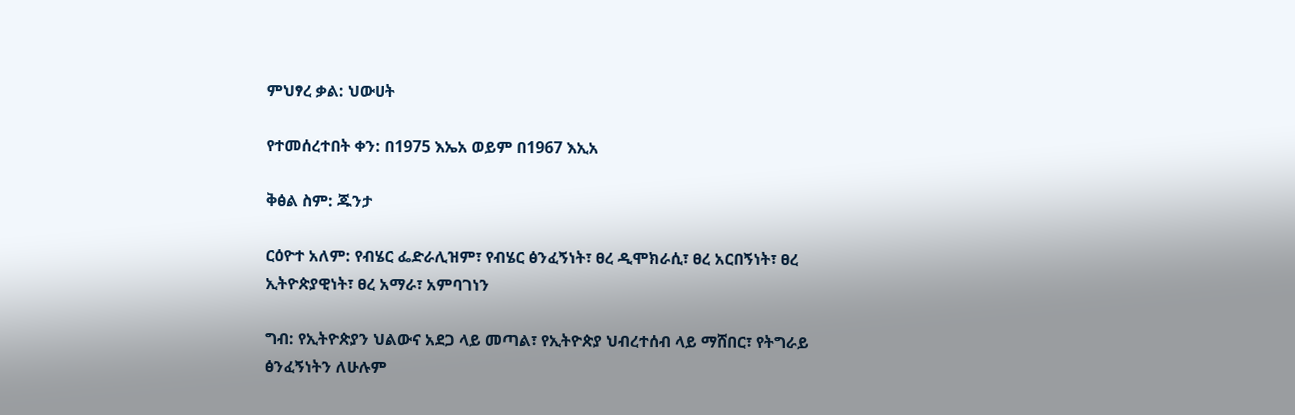ምህፃረ ቃል: ህውሀት

የተመሰረተበት ቀን: በ1975 እኤአ ወይም በ1967 እኢአ

ቅፅል ስም: ጁንታ

ርዕዮተ አለም: የብሄር ፌድራሊዝም፣ የብሄር ፅንፈኝነት፣ ፀረ ዲሞክራሲ፣ ፀረ አርበኝነት፣ ፀረ ኢትዮጵያዊነት፣ ፀረ አማራ፣ አምባገነን

ግብ: የኢትዮጵያን ህልውና አደጋ ላይ መጣል፣ የኢትዮጵያ ህብረተሰብ ላይ ማሸበር፣ የትግራይ ፅንፈኝነትን ለሁሉም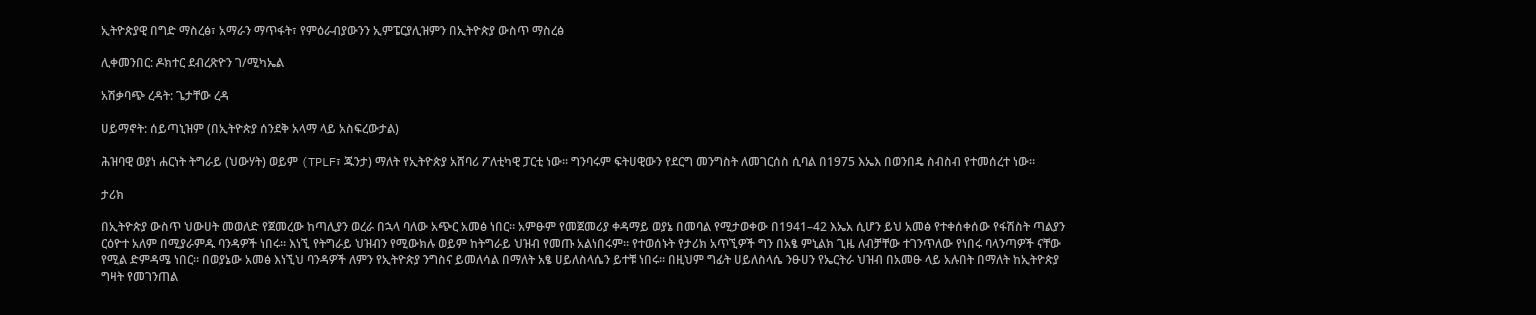ኢትዮጵያዊ በግድ ማስረፅ፣ አማራን ማጥፋት፣ የምዕራብያውንን ኢምፔርያሊዝምን በኢትዮጵያ ውስጥ ማስረፅ

ሊቀመንበር: ዶክተር ደብረጽዮን ገ/ሚካኤል

አሽቃባጭ ረዳት: ጌታቸው ረዳ

ሀይማኖት: ሰይጣኒዝም (በኢትዮጵያ ሰንደቅ አላማ ላይ አስፍረውታል)

ሕዝባዊ ወያነ ሐርነት ትግራይ (ህውሃት) ወይም (TPLF፣ ጁንታ) ማለት የኢትዮጵያ አሸባሪ ፖለቲካዊ ፓርቲ ነው። ግንባሩም ፍትሀዊውን የደርግ መንግስት ለመገርሰስ ሲባል በ1975 እኤእ በወንበዴ ስብስብ የተመሰረተ ነው።

ታሪክ

በኢትዮጵያ ውስጥ ህውሀት መወለድ የጀመረው ከጣሊያን ወረራ በኋላ ባለው አጭር አመፅ ነበር። አምፁም የመጀመሪያ ቀዳማይ ወያኔ በመባል የሚታወቀው በ1941–42 እኤአ ሲሆን ይህ አመፅ የተቀሰቀሰው የፋሽስት ጣልያን ርዕዮተ አለም በሚያራምዱ ባንዳዎች ነበሩ። እነኚ የትግራይ ህዝብን የሚውክሉ ወይም ከትግራይ ህዝብ የመጡ አልነበሩም። የተወሰኑት የታሪክ አጥኚዎች ግን በአፄ ምኒልክ ጊዜ ለብቻቸው ተገንጥለው የነበሩ ባላንጣዎች ናቸው የሚል ድምዳሜ ነበር። በወያኔው አመፅ እነኚህ ባንዳዎች ለምን የኢትዮጵያ ንግስና ይመለሳል በማለት አፄ ሀይለስላሴን ይተቹ ነበሩ። በዚህም ግፊት ሀይለስላሴ ንፁሀን የኤርትራ ህዝብ በአመፁ ላይ አሉበት በማለት ከኢትዮጵያ ግዛት የመገንጠል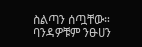ስልጣን ሰጧቸው። ባንዳዎቹም ንፁሀን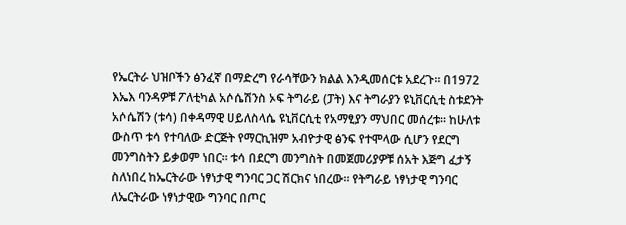የኤርትራ ህዝቦችን ፅንፈኛ በማድረግ የራሳቸውን ክልል እንዲመሰርቱ አደረጉ። በ1972 እኤእ ባንዳዎቹ ፖለቲካል አሶሴሽንስ ኦፍ ትግራይ (ፓት) እና ትግራያን ዩኒቨርሲቲ ስቱደንት አሶሴሽን (ቱሳ) በቀዳማዊ ሀይለስላሴ ዩኒቨርሲቲ የአማፂያን ማህበር መሰረቱ። ከሁለቱ ውስጥ ቱሳ የተባለው ድርጅት የማርኪዝም አብዮታዊ ፅንፍ የተሞላው ሲሆን የደርግ መንግስትን ይቃወም ነበር። ቱሳ በደርግ መንግስት በመጀመሪያዎቹ ሰአት እጅግ ፈታኝ ስለነበረ ከኤርትራው ነፃነታዊ ግንባር ጋር ሽርክና ነበረው። የትግራይ ነፃነታዊ ግንባር ለኤርትራው ነፃነታዊው ግንባር በጦር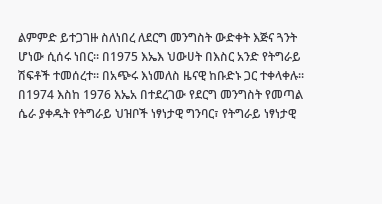ልምምድ ይተጋገዙ ስለነበረ ለደርግ መንግስት ውድቀት እጅና ጓንት ሆነው ሲሰሩ ነበር። በ1975 እኤእ ህውሀት በእስር አንድ የትግራይ ሽፍቶች ተመሰረተ። በአጭሩ እነመለስ ዜናዊ ከቡድኑ ጋር ተቀላቀሉ። በ1974 እስከ 1976 እኤአ በተደረገው የደርግ መንግስት የመጣል ሴራ ያቀዱት የትግራይ ህዝቦች ነፃነታዊ ግንባር፣ የትግራይ ነፃነታዊ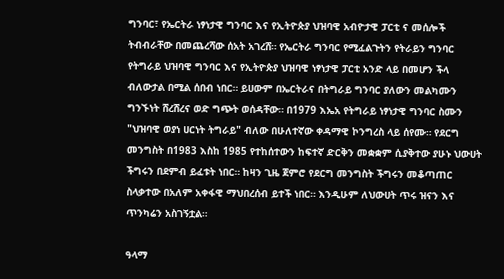ግንባር፣ የኤርትራ ነፃነታዊ ግንባር እና የኢትዮጵያ ህዝባዊ አብዮታዊ ፓርቲ ና መሰሎች ትብብራቸው በመጨረሻው ሰአት አገረሸ። የኤርትራ ግንባር የሚፈልጉትን የትራይን ግንባር የትግራይ ህዝባዊ ግንባር እና የኢትዮጵያ ህዝባዊ ነፃነታዊ ፓርቲ አንድ ላይ በመሆን ችላ ብለውታል በሚል ሰበብ ነበር። ይሀውም በኤርትራና በትግራይ ግንባር ያለውን መልካሙን ግንኙነት ሸረሸረና ወድ ግጭት ወሰዳቸው። በ1979 እኤአ የትግራይ ነፃነታዊ ግንባር ስሙን "ህዝባዊ ወያነ ሀርነት ትግራይ" ብለው በሁለተኛው ቀዳማዊ ኮንግረስ ላይ ሰየሙ። የደርግ መንግስት በ1983 እስከ 1985 የተከሰተውን ከፍተኛ ድርቅን መቋቋም ሲያቅተው ያሁኑ ህውሀት ችግሩን በደምብ ይፈቱት ነበር። ከዛን ጊዜ ጀምሮ የደርግ መንግስት ችግሩን መቆጣጠር ስላቃተው በአለም አቀፋዊ ማህበረሰብ ይተች ነበር። እንዲሁም ለህውሀት ጥሩ ዝናን እና ጥንካሬን አስገኝቷል።

ዓላማ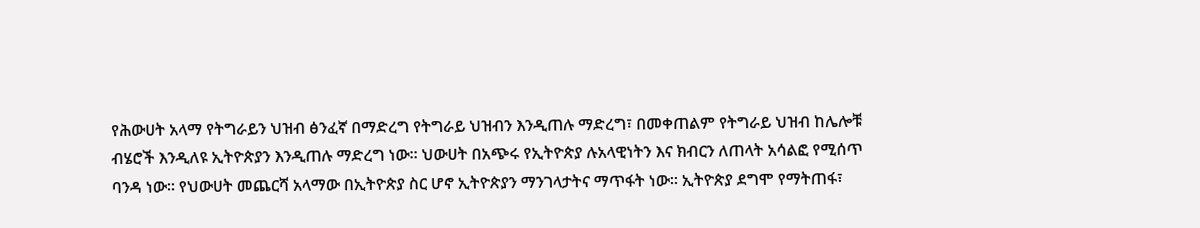የሕውሀት አላማ የትግራይን ህዝብ ፅንፈኛ በማድረግ የትግራይ ህዝብን እንዲጠሉ ማድረግ፣ በመቀጠልም የትግራይ ህዝብ ከሌሎቹ ብሄሮች እንዲለዩ ኢትዮጵያን እንዲጠሉ ማድረግ ነው። ህውሀት በአጭሩ የኢትዮጵያ ሉአላዊነትን እና ክብርን ለጠላት አሳልፎ የሚሰጥ ባንዳ ነው። የህውሀት መጨርሻ አላማው በኢትዮጵያ ስር ሆኖ ኢትዮጵያን ማንገላታትና ማጥፋት ነው። ኢትዮጵያ ደግሞ የማትጠፋ፣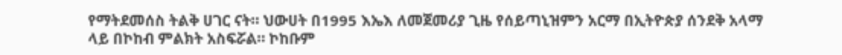የማትደመሰስ ትልቅ ሀገር ናት። ህውሀት በ1995 እኤእ ለመጀመሪያ ጊዜ የሰይጣኒዝምን አርማ በኢትዮጵያ ሰንደቅ አላማ ላይ በኮከብ ምልክት አስፍሯል። ኮከቡም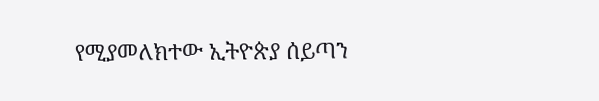የሚያመለክተው ኢትዮጵያ ሰይጣን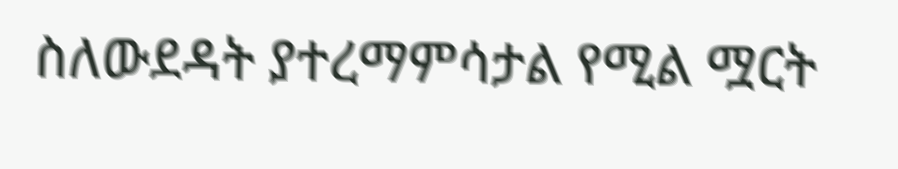ስለውደዳት ያተረማምሳታል የሚል ሟርት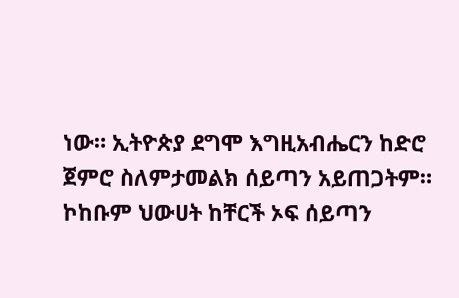ነው። ኢትዮጵያ ደግሞ እግዚአብሔርን ከድሮ ጀምሮ ስለምታመልክ ሰይጣን አይጠጋትም። ኮከቡም ህውሀት ከቸርች ኦፍ ሰይጣን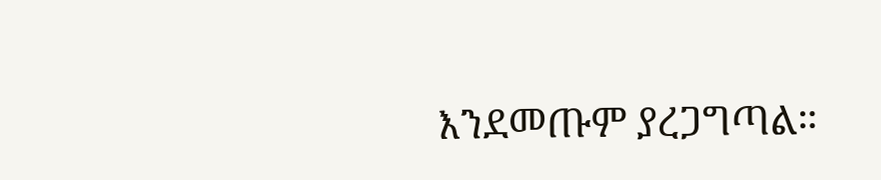እንደመጡም ያረጋግጣል።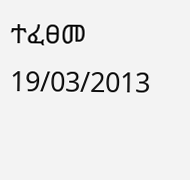ተፈፀመ 19/03/2013